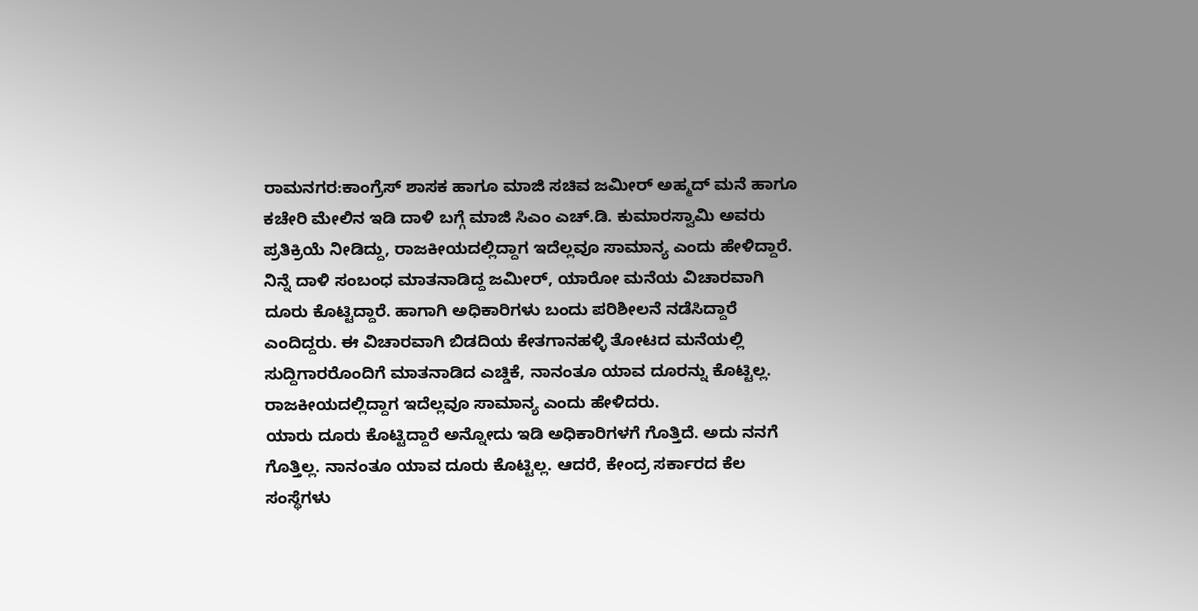ರಾಮನಗರ:ಕಾಂಗ್ರೆಸ್ ಶಾಸಕ ಹಾಗೂ ಮಾಜಿ ಸಚಿವ ಜಮೀರ್ ಅಹ್ಮದ್ ಮನೆ ಹಾಗೂ ಕಚೇರಿ ಮೇಲಿನ ಇಡಿ ದಾಳಿ ಬಗ್ಗೆ ಮಾಜಿ ಸಿಎಂ ಎಚ್.ಡಿ. ಕುಮಾರಸ್ವಾಮಿ ಅವರು ಪ್ರತಿಕ್ರಿಯೆ ನೀಡಿದ್ದು, ರಾಜಕೀಯದಲ್ಲಿದ್ದಾಗ ಇದೆಲ್ಲವೂ ಸಾಮಾನ್ಯ ಎಂದು ಹೇಳಿದ್ದಾರೆ.
ನಿನ್ನೆ ದಾಳಿ ಸಂಬಂಧ ಮಾತನಾಡಿದ್ದ ಜಮೀರ್, ಯಾರೋ ಮನೆಯ ವಿಚಾರವಾಗಿ ದೂರು ಕೊಟ್ಟಿದ್ದಾರೆ. ಹಾಗಾಗಿ ಅಧಿಕಾರಿಗಳು ಬಂದು ಪರಿಶೀಲನೆ ನಡೆಸಿದ್ದಾರೆ ಎಂದಿದ್ದರು. ಈ ವಿಚಾರವಾಗಿ ಬಿಡದಿಯ ಕೇತಗಾನಹಳ್ಳಿ ತೋಟದ ಮನೆಯಲ್ಲಿ ಸುದ್ದಿಗಾರರೊಂದಿಗೆ ಮಾತನಾಡಿದ ಎಚ್ಡಿಕೆ, ನಾನಂತೂ ಯಾವ ದೂರನ್ನು ಕೊಟ್ಟಿಲ್ಲ. ರಾಜಕೀಯದಲ್ಲಿದ್ದಾಗ ಇದೆಲ್ಲವೂ ಸಾಮಾನ್ಯ ಎಂದು ಹೇಳಿದರು.
ಯಾರು ದೂರು ಕೊಟ್ಟಿದ್ದಾರೆ ಅನ್ನೋದು ಇಡಿ ಅಧಿಕಾರಿಗಳಗೆ ಗೊತ್ತಿದೆ. ಅದು ನನಗೆ ಗೊತ್ತಿಲ್ಲ. ನಾನಂತೂ ಯಾವ ದೂರು ಕೊಟ್ಟಿಲ್ಲ. ಆದರೆ, ಕೇಂದ್ರ ಸರ್ಕಾರದ ಕೆಲ ಸಂಸ್ಥೆಗಳು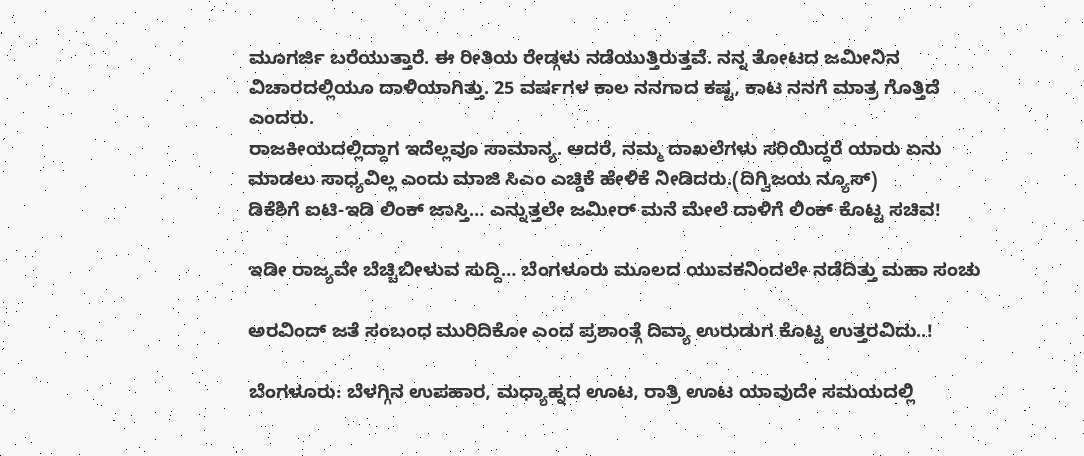ಮೂಗರ್ಜಿ ಬರೆಯುತ್ತಾರೆ. ಈ ರೀತಿಯ ರೇಡ್ಗಳು ನಡೆಯುತ್ತಿರುತ್ತವೆ. ನನ್ನ ತೋಟದ ಜಮೀನಿನ‌ ವಿಚಾರದಲ್ಲಿಯೂ ದಾಳಿಯಾಗಿತ್ತು. 25 ವರ್ಷಗಳ ಕಾಲ ನನಗಾದ ಕಷ್ಟ, ಕಾಟ ನನಗೆ ಮಾತ್ರ ಗೊತ್ತಿದೆ ಎಂದರು.
ರಾಜಕೀಯದಲ್ಲಿದ್ದಾಗ ಇದೆಲ್ಲವೂ ಸಾಮಾನ್ಯ. ಆದರೆ, ನಮ್ಮ ದಾಖಲೆಗಳು ಸರಿಯಿದ್ದರೆ ಯಾರು ಏನು ಮಾಡಲು ಸಾಧ್ಯವಿಲ್ಲ ಎಂದು ಮಾಜಿ ಸಿಎಂ ಎಚ್ಡಿಕೆ ಹೇಳಿಕೆ ನೀಡಿದರು.(ದಿಗ್ವಿಜಯ ನ್ಯೂಸ್)
ಡಿಕೆಶಿಗೆ ಐಟಿ-ಇಡಿ ಲಿಂಕ್ ಜಾಸ್ತಿ… ಎನ್ನುತ್ತಲೇ ಜಮೀರ್ ಮನೆ ಮೇಲೆ ದಾಳಿಗೆ ಲಿಂಕ್ ಕೊಟ್ಟ ಸಚಿವ!

ಇಡೀ ರಾಜ್ಯವೇ ಬೆಚ್ಚಿಬೀಳುವ ಸುದ್ದಿ… ಬೆಂಗಳೂರು ಮೂಲದ ಯುವಕನಿಂದಲೇ ನಡೆದಿತ್ತು ಮಹಾ ಸಂಚು

ಅರವಿಂದ್ ಜತೆ ಸಂಬಂಧ ಮುರಿದಿಕೋ ಎಂದ ಪ್ರಶಾಂತ್ಗೆ ದಿವ್ಯಾ ಉರುಡುಗ ಕೊಟ್ಟ ಉತ್ತರವಿದು..!

ಬೆಂಗಳೂರು: ಬೆಳಗ್ಗಿನ ಉಪಹಾರ, ಮಧ್ಯಾಹ್ನದ ಊಟ, ರಾತ್ರಿ ಊಟ ಯಾವುದೇ ಸಮಯದಲ್ಲಿ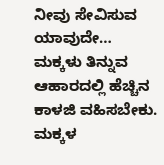ನೀವು ಸೇವಿಸುವ ಯಾವುದೇ…
ಮಕ್ಕಳು ತಿನ್ನುವ ಆಹಾರದಲ್ಲಿ ಹೆಚ್ಚಿನ ಕಾಳಜಿ ವಹಿಸಬೇಕು. ಮಕ್ಕಳ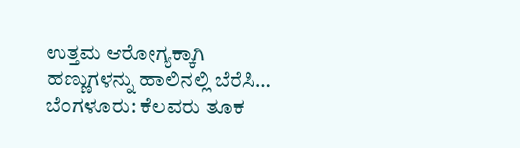ಉತ್ತಮ ಆರೋಗ್ಯಕ್ಕಾಗಿ ಹಣ್ಣುಗಳನ್ನು ಹಾಲಿನಲ್ಲಿ ಬೆರೆಸಿ…
ಬೆಂಗಳೂರು: ಕೆಲವರು ತೂಕ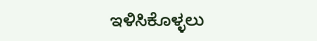ಇಳಿಸಿಕೊಳ್ಳಲು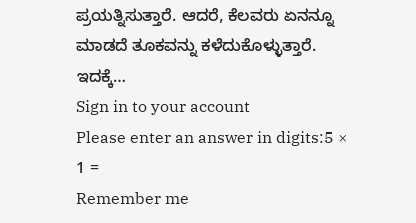ಪ್ರಯತ್ನಿಸುತ್ತಾರೆ. ಆದರೆ, ಕೆಲವರು ಏನನ್ನೂ ಮಾಡದೆ ತೂಕವನ್ನು ಕಳೆದುಕೊಳ್ಳುತ್ತಾರೆ. ಇದಕ್ಕೆ…
Sign in to your account
Please enter an answer in digits:5 × 1 =
Remember me